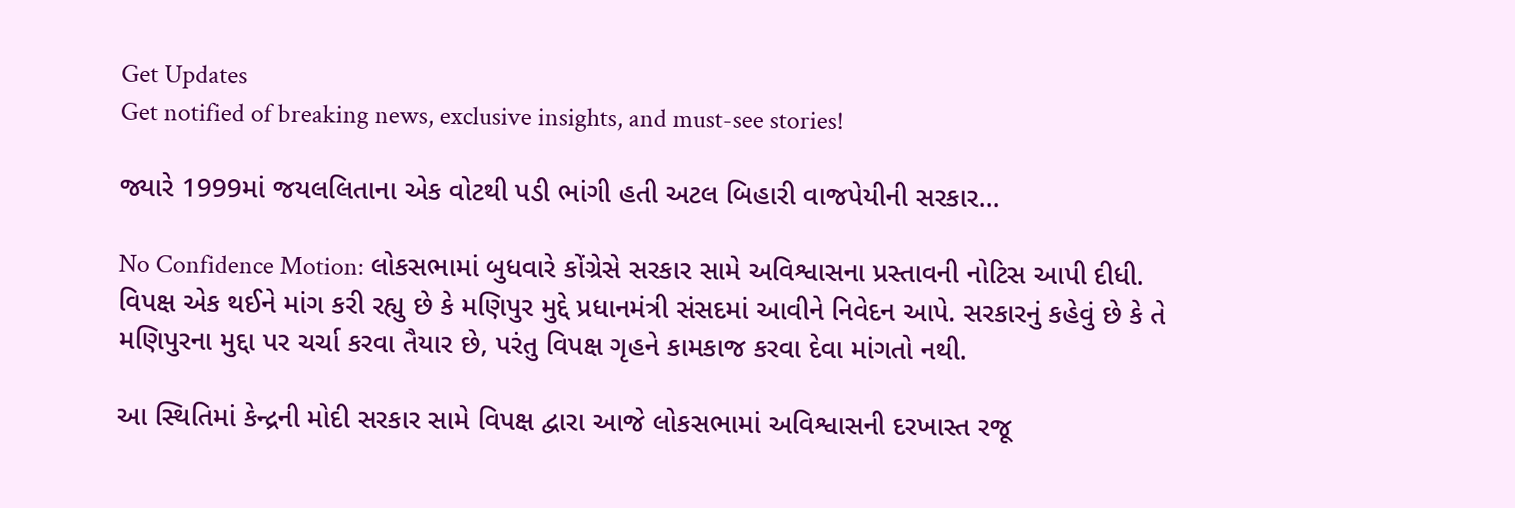Get Updates
Get notified of breaking news, exclusive insights, and must-see stories!

જ્યારે 1999માં જયલલિતાના એક વોટથી પડી ભાંગી હતી અટલ બિહારી વાજપેયીની સરકાર...

No Confidence Motion: લોકસભામાં બુધવારે કોંગ્રેસે સરકાર સામે અવિશ્વાસના પ્રસ્તાવની નોટિસ આપી દીધી. વિપક્ષ એક થઈને માંગ કરી રહ્યુ છે કે મણિપુર મુદ્દે પ્રધાનમંત્રી સંસદમાં આવીને નિવેદન આપે. સરકારનું કહેવું છે કે તે મણિપુરના મુદ્દા પર ચર્ચા કરવા તૈયાર છે, પરંતુ વિપક્ષ ગૃહને કામકાજ કરવા દેવા માંગતો નથી.

આ સ્થિતિમાં કેન્દ્રની મોદી સરકાર સામે વિપક્ષ દ્વારા આજે લોકસભામાં અવિશ્વાસની દરખાસ્ત રજૂ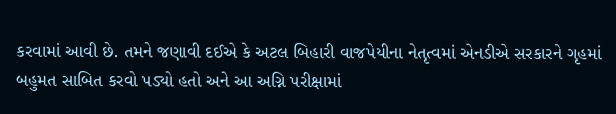કરવામાં આવી છે. તમને જણાવી દઈએ કે અટલ બિહારી વાજપેયીના નેતૃત્વમાં એનડીએ સરકારને ગૃહમાં બહુમત સાબિત કરવો પડ્યો હતો અને આ અગ્નિ પરીક્ષામાં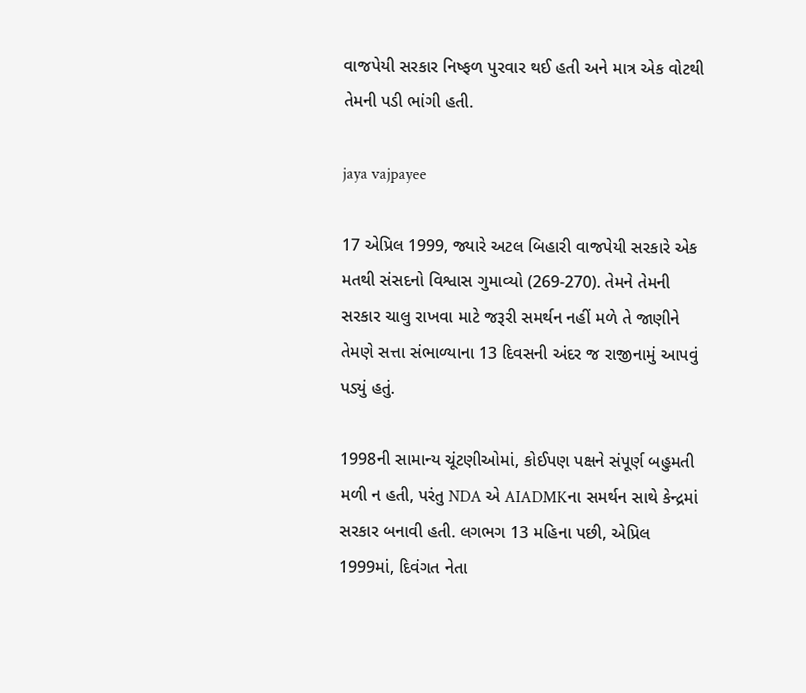વાજપેયી સરકાર નિષ્ફળ પુરવાર થઈ હતી અને માત્ર એક વોટથી તેમની પડી ભાંગી હતી.

jaya vajpayee

17 એપ્રિલ 1999, જ્યારે અટલ બિહારી વાજપેયી સરકારે એક મતથી સંસદનો વિશ્વાસ ગુમાવ્યો (269-270). તેમને તેમની સરકાર ચાલુ રાખવા માટે જરૂરી સમર્થન નહીં મળે તે જાણીને તેમણે સત્તા સંભાળ્યાના 13 દિવસની અંદર જ રાજીનામું આપવું પડ્યું હતું.

1998ની સામાન્ય ચૂંટણીઓમાં, કોઈપણ પક્ષને સંપૂર્ણ બહુમતી મળી ન હતી, પરંતુ NDA એ AIADMKના સમર્થન સાથે કેન્દ્રમાં સરકાર બનાવી હતી. લગભગ 13 મહિના પછી, એપ્રિલ 1999માં, દિવંગત નેતા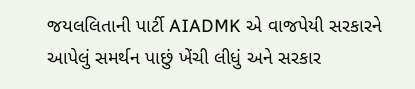જયલલિતાની પાર્ટી AIADMK એ વાજપેયી સરકારને આપેલું સમર્થન પાછું ખેંચી લીધું અને સરકાર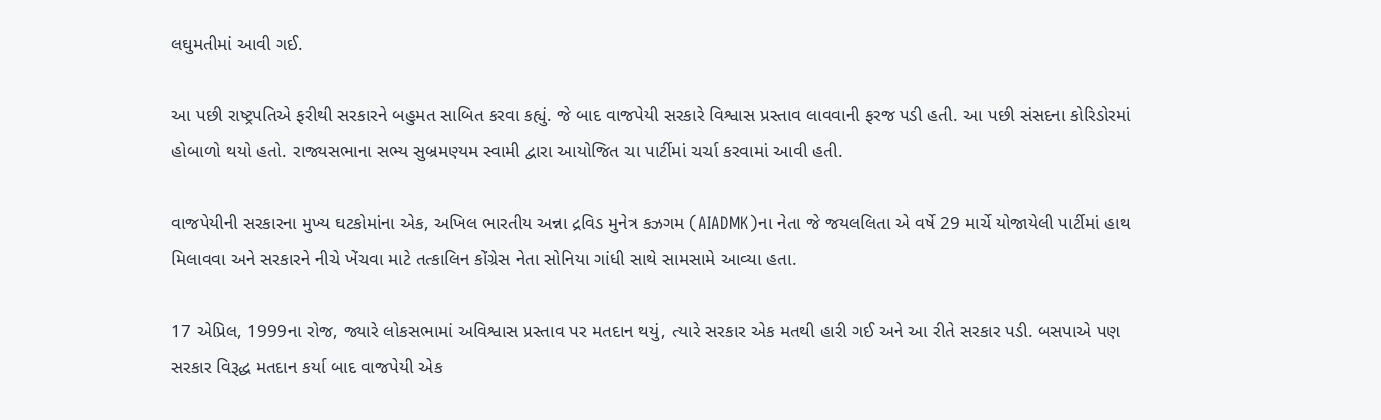લઘુમતીમાં આવી ગઈ.

આ પછી રાષ્ટ્રપતિએ ફરીથી સરકારને બહુમત સાબિત કરવા કહ્યું. જે બાદ વાજપેયી સરકારે વિશ્વાસ પ્રસ્તાવ લાવવાની ફરજ પડી હતી. આ પછી સંસદના કોરિડોરમાં હોબાળો થયો હતો. રાજ્યસભાના સભ્ય સુબ્રમણ્યમ સ્વામી દ્વારા આયોજિત ચા પાર્ટીમાં ચર્ચા કરવામાં આવી હતી.

વાજપેયીની સરકારના મુખ્ય ઘટકોમાંના એક, અખિલ ભારતીય અન્ના દ્રવિડ મુનેત્ર કઝગમ (AIADMK)ના નેતા જે જયલલિતા એ વર્ષે 29 માર્ચે યોજાયેલી પાર્ટીમાં હાથ મિલાવવા અને સરકારને નીચે ખેંચવા માટે તત્કાલિન કોંગ્રેસ નેતા સોનિયા ગાંધી સાથે સામસામે આવ્યા હતા.

17 એપ્રિલ, 1999ના રોજ, જ્યારે લોકસભામાં અવિશ્વાસ પ્રસ્તાવ પર મતદાન થયું, ત્યારે સરકાર એક મતથી હારી ગઈ અને આ રીતે સરકાર પડી. બસપાએ પણ સરકાર વિરૂદ્ધ મતદાન કર્યા બાદ વાજપેયી એક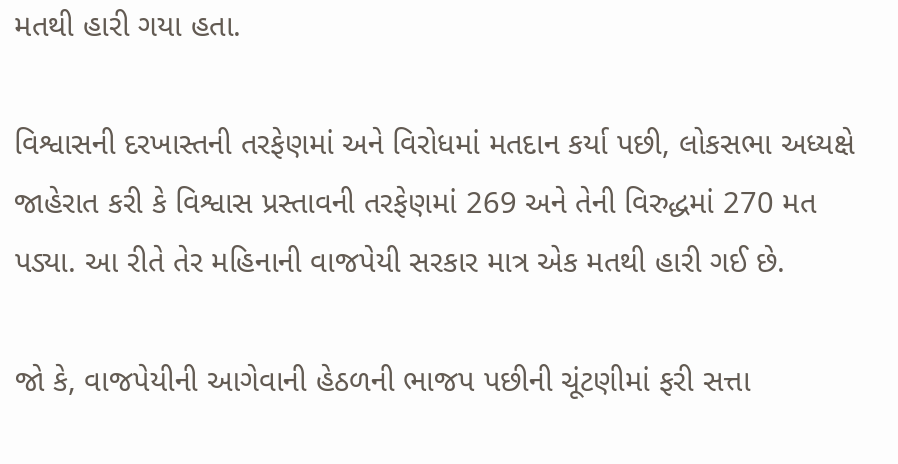મતથી હારી ગયા હતા.

વિશ્વાસની દરખાસ્તની તરફેણમાં અને વિરોધમાં મતદાન કર્યા પછી, લોકસભા અધ્યક્ષે જાહેરાત કરી કે વિશ્વાસ પ્રસ્તાવની તરફેણમાં 269 અને તેની વિરુદ્ધમાં 270 મત પડ્યા. આ રીતે તેર મહિનાની વાજપેયી સરકાર માત્ર એક મતથી હારી ગઈ છે.

જો કે, વાજપેયીની આગેવાની હેઠળની ભાજપ પછીની ચૂંટણીમાં ફરી સત્તા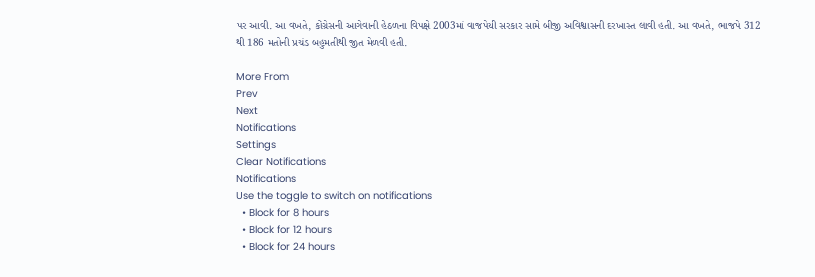પર આવી. આ વખતે, કોંગ્રેસની આગેવાની હેઠળના વિપક્ષે 2003માં વાજપેયી સરકાર સામે બીજી અવિશ્વાસની દરખાસ્ત લાવી હતી. આ વખતે, ભાજપે 312 થી 186 મતોની પ્રચંડ બહુમતીથી જીત મેળવી હતી.

More From
Prev
Next
Notifications
Settings
Clear Notifications
Notifications
Use the toggle to switch on notifications
  • Block for 8 hours
  • Block for 12 hours
  • Block for 24 hours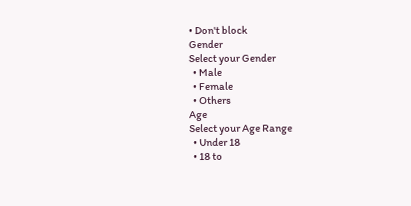• Don't block
Gender
Select your Gender
  • Male
  • Female
  • Others
Age
Select your Age Range
  • Under 18
  • 18 to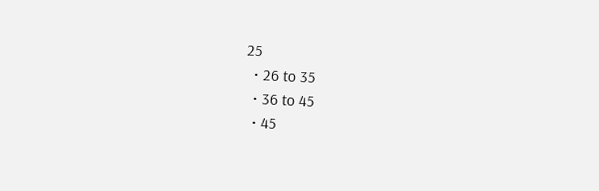25
  • 26 to 35
  • 36 to 45
  • 45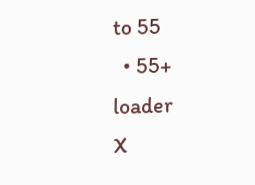to 55
  • 55+
loader
X